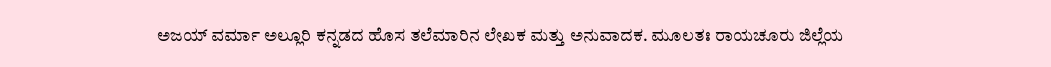ಅಜಯ್ ವರ್ಮಾ ಅಲ್ಲೂರಿ ಕನ್ನಡದ ಹೊಸ ತಲೆಮಾರಿನ ಲೇಖಕ ಮತ್ತು ಅನುವಾದಕ. ಮೂಲತಃ ರಾಯಚೂರು ಜಿಲ್ಲೆಯ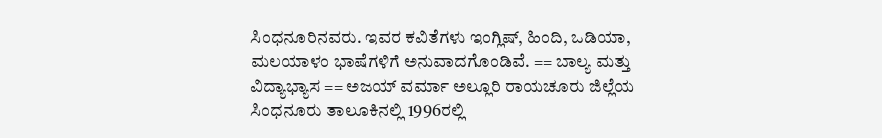ಸಿಂಧನೂರಿನವರು. ಇವರ ಕವಿತೆಗಳು ಇಂಗ್ಲಿಷ್, ಹಿಂದಿ, ಒಡಿಯಾ, ಮಲಯಾಳಂ ಭಾಷೆಗಳಿಗೆ ಅನುವಾದಗೊಂಡಿವೆ. == ಬಾಲ್ಯ ಮತ್ತು ವಿದ್ಯಾಭ್ಯಾಸ == ಅಜಯ್ ವರ್ಮಾ ಅಲ್ಲೂರಿ ರಾಯಚೂರು ಜಿಲ್ಲೆಯ ಸಿಂಧನೂರು ತಾಲೂಕಿನಲ್ಲಿ 1996ರಲ್ಲಿ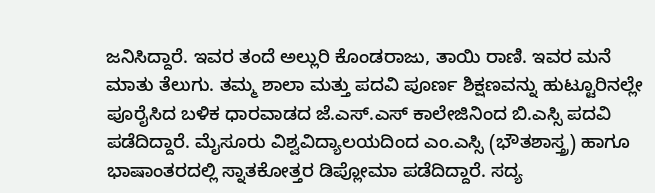ಜನಿಸಿದ್ದಾರೆ. ಇವರ ತಂದೆ ಅಲ್ಲುರಿ ಕೊಂಡರಾಜು, ತಾಯಿ ರಾಣಿ. ಇವರ ಮನೆ ಮಾತು ತೆಲುಗು. ತಮ್ಮ ಶಾಲಾ ಮತ್ತು ಪದವಿ ಪೂರ್ಣ ಶಿಕ್ಷಣವನ್ನು ಹುಟ್ಟೂರಿನಲ್ಲೇ ಪೂರೈಸಿದ ಬಳಿಕ ಧಾರವಾಡದ ಜೆ.ಎಸ್.ಎಸ್ ಕಾಲೇಜಿನಿಂದ ಬಿ.ಎಸ್ಸಿ ಪದವಿ ಪಡೆದಿದ್ದಾರೆ. ಮೈಸೂರು ವಿಶ್ವವಿದ್ಯಾಲಯದಿಂದ ಎಂ.ಎಸ್ಸಿ (ಭೌತಶಾಸ್ತ್ರ) ಹಾಗೂ ಭಾಷಾಂತರದಲ್ಲಿ ಸ್ನಾತಕೋತ್ತರ ಡಿಪ್ಲೋಮಾ ಪಡೆದಿದ್ದಾರೆ. ಸದ್ಯ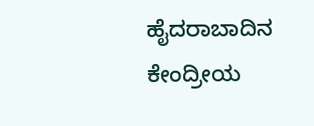ಹೈದರಾಬಾದಿನ ಕೇಂದ್ರೀಯ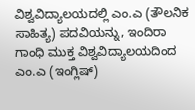ವಿಶ್ವವಿದ್ಯಾಲಯದಲ್ಲಿ ಎಂ.ಎ (ತೌಲನಿಕ ಸಾಹಿತ್ಯ) ಪದವಿಯನ್ನು, ಇಂದಿರಾ ಗಾಂಧಿ ಮುಕ್ತ ವಿಶ್ವವಿದ್ಯಾಲಯದಿಂದ ಎಂ.ಎ (ಇಂಗ್ಲಿಷ್)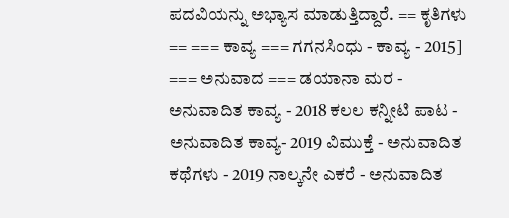ಪದವಿಯನ್ನು ಅಭ್ಯಾಸ ಮಾಡುತ್ತಿದ್ದಾರೆ. == ಕೃತಿಗಳು == === ಕಾವ್ಯ === ಗಗನಸಿಂಧು - ಕಾವ್ಯ - 2015] === ಅನುವಾದ === ಡಯಾನಾ ಮರ - ಅನುವಾದಿತ ಕಾವ್ಯ - 2018 ಕಲಲ ಕನ್ನೀಟಿ ಪಾಟ - ಅನುವಾದಿತ ಕಾವ್ಯ- 2019 ವಿಮುಕ್ತೆ - ಅನುವಾದಿತ ಕಥೆಗಳು - 2019 ನಾಲ್ಕನೇ ಎಕರೆ - ಅನುವಾದಿತ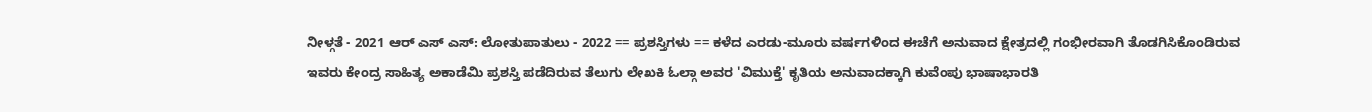ನೀಳ್ಗತೆ - 2021 ಆರ್ ಎಸ್ ಎಸ್: ಲೋತುಪಾತುಲು‌ - 2022 == ಪ್ರಶಸ್ತಿಗಳು == ಕಳೆದ ಎರಡು-ಮೂರು ವರ್ಷಗಳಿಂದ ಈಚೆಗೆ ಅನುವಾದ ಕ್ಷೇತ್ರದಲ್ಲಿ ಗಂಭೀರವಾಗಿ ತೊಡಗಿಸಿಕೊಂಡಿರುವ ಇವರು ಕೇಂದ್ರ ಸಾಹಿತ್ಯ ಅಕಾಡೆಮಿ ಪ್ರಶಸ್ತಿ ಪಡೆದಿರುವ ತೆಲುಗು ಲೇಖಕಿ ಓಲ್ಗಾ ಅವರ 'ವಿಮುಕ್ತೆ' ಕೃತಿಯ ಅನುವಾದಕ್ಕಾಗಿ ಕುವೆಂಪು ಭಾಷಾಭಾರತಿ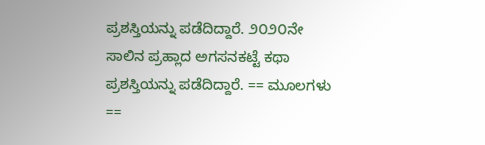ಪ್ರಶಸ್ತಿಯನ್ನು ಪಡೆದಿದ್ದಾರೆ. ೨೦೨೦ನೇ ಸಾಲಿನ ಪ್ರಹ್ಲಾದ ಅಗಸನಕಟ್ಟೆ ಕಥಾ ಪ್ರಶಸ್ತಿಯನ್ನು ಪಡೆದಿದ್ದಾರೆ. == ಮೂಲಗಳು ==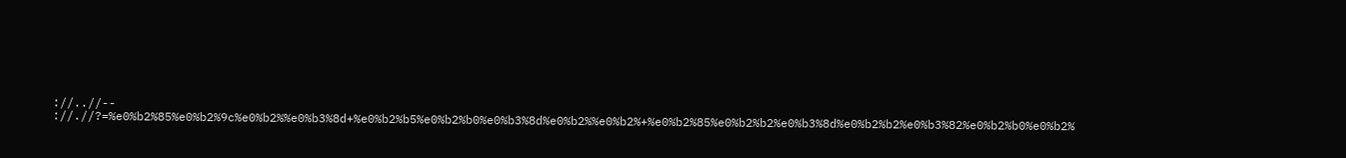://..//-- ://.//?=%e0%b2%85%e0%b2%9c%e0%b2%%e0%b3%8d+%e0%b2%b5%e0%b2%b0%e0%b3%8d%e0%b2%%e0%b2%+%e0%b2%85%e0%b2%b2%e0%b3%8d%e0%b2%b2%e0%b3%82%e0%b2%b0%e0%b2%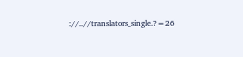://..//translators_single.?=26